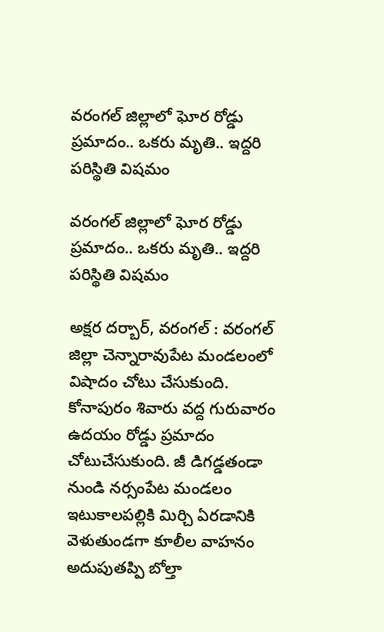వరంగల్ జిల్లాలో ఘోర రోడ్డు ప్రమాదం.. ఒకరు మృతి.. ఇద్దరి పరిస్థితి విషమం

వరంగల్ జిల్లాలో ఘోర రోడ్డు ప్రమాదం.. ఒకరు మృతి.. ఇద్దరి పరిస్థితి విషమం

అక్షర దర్బార్, వరంగల్ : వరంగల్ జిల్లా చెన్నారావుపేట మండలంలో విషాదం చోటు చేసుకుంది. కోనాపురం శివారు వద్ద గురువారం ఉదయం రోడ్డు ప్రమాదం చోటుచేసుకుంది. జీ డిగడ్డతండా నుండి నర్సంపేట మండ‌లం ఇటుకాలపల్లికి మిర్చి ఏరడానికి వెళుతుండగా కూలీల వాహనం అదుపుతప్పి బోల్తా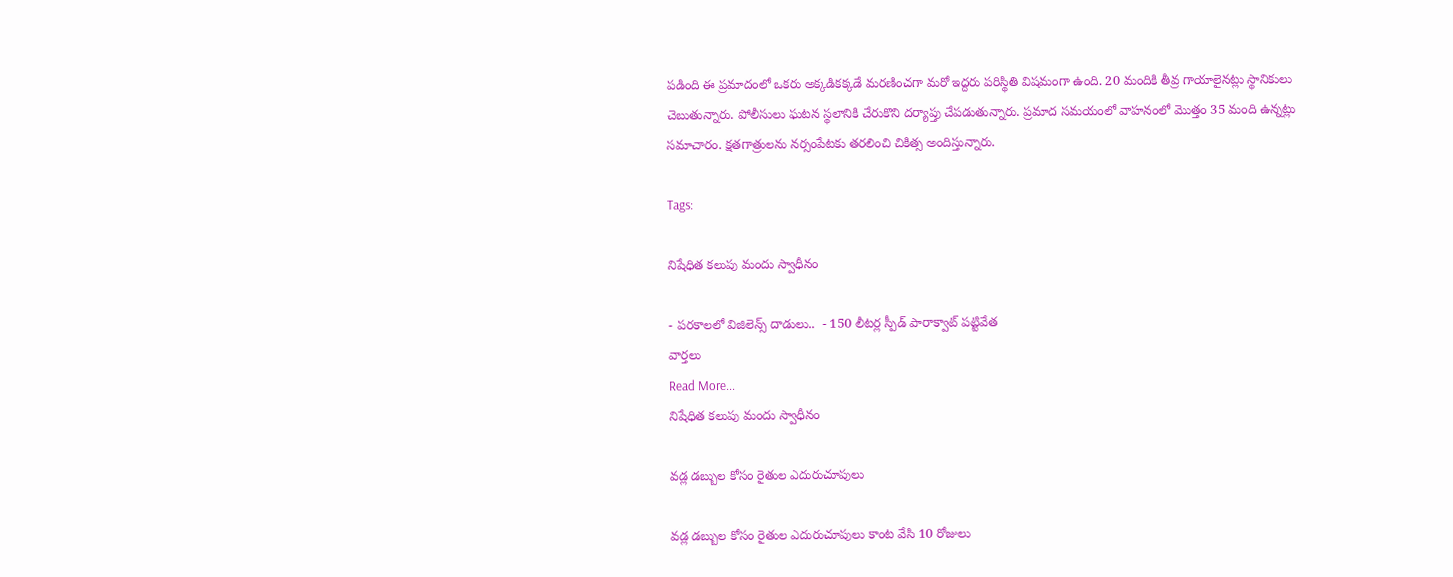పడింది ఈ ప్రమాదంలో ఒకరు అక్కడికక్కడే మరణించగా మరో ఇద్దరు పరిస్థితి విషమంగా ఉంది. 20 మందికి తీవ్ర గాయాలైనట్లు స్థానికులు చెబుతున్నారు. పోలీసులు ఘటన స్థలానికి చేరుకొని దర్యాప్తు చేపడుతున్నారు. ప్ర‌మాద స‌మయంలో వాహ‌నంలో మొత్తం 35 మంది ఉన్న‌ట్లు స‌మాచారం. క్ష‌త‌గాత్రుల‌ను న‌ర్సంపేట‌కు త‌ర‌లించి చికిత్స అందిస్తున్నారు.

Tags:

నిషేధిత కలుపు మందు స్వాధీనం

- పరకాలలో విజిలెన్స్ దాడులు..  - 150 లీటర్ల స్పీడ్ పారాక్వాట్ పట్టివేత
వార్తలు
Read More...
నిషేధిత కలుపు మందు స్వాధీనం

వడ్ల డబ్బుల కోసం రైతుల ఎదురుచూపులు

వడ్ల డబ్బుల కోసం రైతుల ఎదురుచూపులు కాంట వేసి 10 రోజులు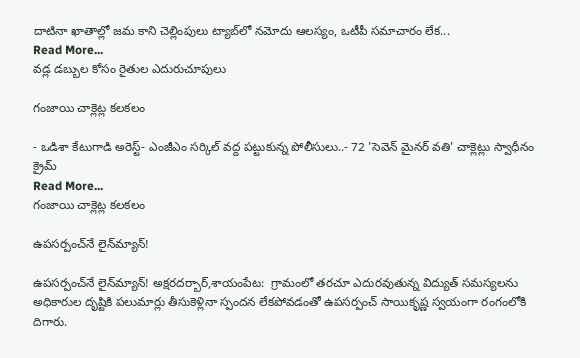దాటినా ఖాతాల్లో జమ కాని చెల్లింపులు ట్యాబ్‌లో నమోదు ఆలస్యం, ఒటీపీ సమాచారం లేక...
Read More...
వడ్ల డబ్బుల కోసం రైతుల ఎదురుచూపులు

గంజాయి చాక్లెట్ల కలకలం

- ఒడిశా కేటుగాడి అరెస్ట్- ఎంజీఎం సర్కిల్ వద్ద పట్టుకున్న పోలీసులు..- 72 'సెవెన్ మైనర్ వతి' చాక్లెట్లు స్వాధీనం
క్రైమ్
Read More...
గంజాయి చాక్లెట్ల కలకలం

ఉపసర్పంచ్‌నే లైన్‌మ్యాన్‌!

ఉపసర్పంచ్‌నే లైన్‌మ్యాన్‌! అక్షరదర్బార్,శాయంపేట:  గ్రామంలో తరచూ ఎదురవుతున్న విద్యుత్‌ సమస్యలను అధికారుల దృష్టికి పలుమార్లు తీసుకెళ్లినా స్పందన లేకపోవడంతో ఉపసర్పంచ్‌ సాయికృష్ణ స్వయంగా రంగంలోకి దిగారు.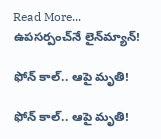Read More...
ఉపసర్పంచ్‌నే లైన్‌మ్యాన్‌!

ఫోన్ కాల్.. ఆపై మృతి!

ఫోన్ కాల్.. ఆపై మృతి!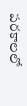పరకాలలో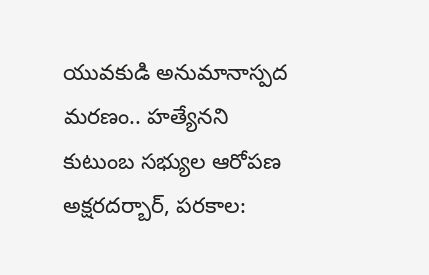యువకుడి అనుమానాస్పద మరణం.. హత్యేనని కుటుంబ సభ్యుల ఆరోపణ అక్షరదర్బార్, పరకాల: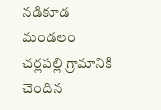నడికూడ మండలం చర్లపల్లి గ్రామానికి చెందిన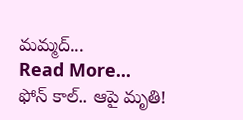మమ్మద్...
Read More...
ఫోన్ కాల్.. ఆపై మృతి!